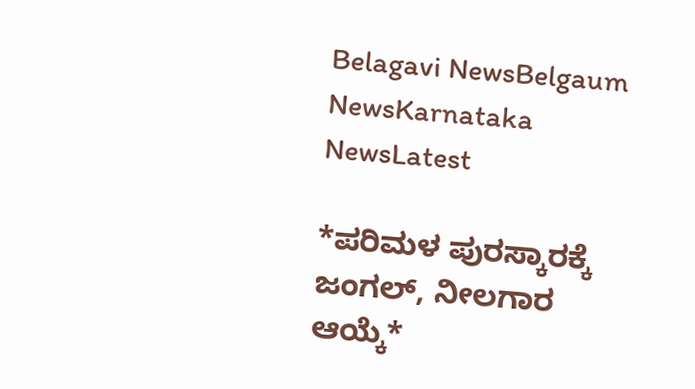Belagavi NewsBelgaum NewsKarnataka NewsLatest

*ಪರಿಮಳ ಪುರಸ್ಕಾರಕ್ಕೆ ಜಂಗಲ್, ನೀಲಗಾರ ಆಯ್ಕೆ*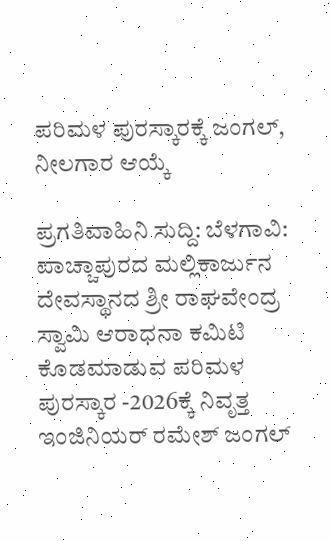ಪರಿಮಳ ಪುರಸ್ಕಾರಕ್ಕೆ ಜಂಗಲ್, ನೀಲಗಾರ ಆಯ್ಕೆ

ಪ್ರಗತಿವಾಹಿನಿ ಸುದ್ದಿ: ಬೆಳಗಾವಿ: ಪಾಚ್ಚಾಪುರದ ಮಲ್ಲಿಕಾರ್ಜುನ ದೇವಸ್ಥಾನದ ಶ್ರೀ ರಾಘವೇಂದ್ರ ಸ್ವಾಮಿ ಆರಾಧನಾ ಕಮಿಟಿ ಕೊಡಮಾಡುವ ಪರಿಮಳ ಪುರಸ್ಕಾರ -2026ಕ್ಕೆ ನಿವೃತ್ತ ಇಂಜಿನಿಯರ್ ರಮೇಶ್ ಜಂಗಲ್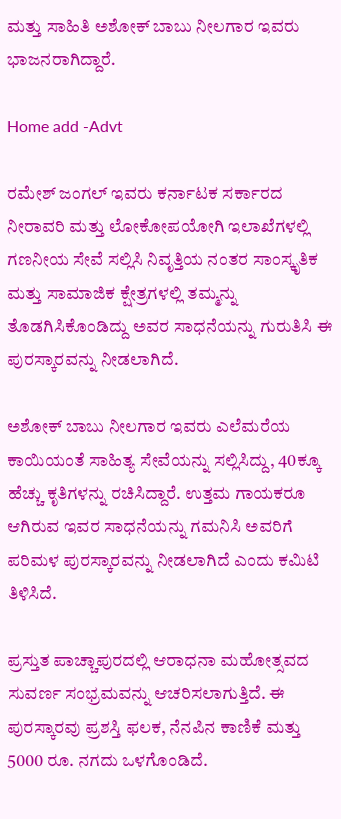ಮತ್ತು ಸಾಹಿತಿ ಅಶೋಕ್ ಬಾಬು ನೀಲಗಾರ ಇವರು ಭಾಜನರಾಗಿದ್ದಾರೆ.

Home add -Advt

ರಮೇಶ್ ಜಂಗಲ್ ಇವರು ಕರ್ನಾಟಕ ಸರ್ಕಾರದ ನೀರಾವರಿ ಮತ್ತು ಲೋಕೋಪಯೋಗಿ ಇಲಾಖೆಗಳಲ್ಲಿ ಗಣನೀಯ ಸೇವೆ ಸಲ್ಲಿಸಿ ನಿವೃತ್ತಿಯ ನಂತರ ಸಾಂಸ್ಕೃತಿಕ ಮತ್ತು ಸಾಮಾಜಿಕ ಕ್ಷೇತ್ರಗಳಲ್ಲಿ ತಮ್ಮನ್ನು ತೊಡಗಿಸಿಕೊಂಡಿದ್ದು ಅವರ ಸಾಧನೆಯನ್ನು ಗುರುತಿಸಿ ಈ ಪುರಸ್ಕಾರವನ್ನು ನೀಡಲಾಗಿದೆ.

ಅಶೋಕ್ ಬಾಬು ನೀಲಗಾರ ಇವರು ಎಲೆಮರೆಯ ಕಾಯಿಯಂತೆ ಸಾಹಿತ್ಯ ಸೇವೆಯನ್ನು ಸಲ್ಲಿಸಿದ್ದು, 40ಕ್ಕೂ ಹೆಚ್ಚು ಕೃತಿಗಳನ್ನು ರಚಿಸಿದ್ದಾರೆ. ಉತ್ತಮ ಗಾಯಕರೂ ಆಗಿರುವ ಇವರ ಸಾಧನೆಯನ್ನು ಗಮನಿಸಿ ಅವರಿಗೆ ಪರಿಮಳ ಪುರಸ್ಕಾರವನ್ನು ನೀಡಲಾಗಿದೆ ಎಂದು ಕಮಿಟಿ ತಿಳಿಸಿದೆ.

ಪ್ರಸ್ತುತ ಪಾಚ್ಚಾಪುರದಲ್ಲಿ ಆರಾಧನಾ ಮಹೋತ್ಸವದ ಸುವರ್ಣ ಸಂಭ್ರಮವನ್ನು ಆಚರಿಸಲಾಗುತ್ತಿದೆ. ಈ ಪುರಸ್ಕಾರವು ಪ್ರಶಸ್ತಿ ಫಲಕ, ನೆನಪಿನ ಕಾಣಿಕೆ ಮತ್ತು 5000 ರೂ. ನಗದು ಒಳಗೊಂಡಿದೆ.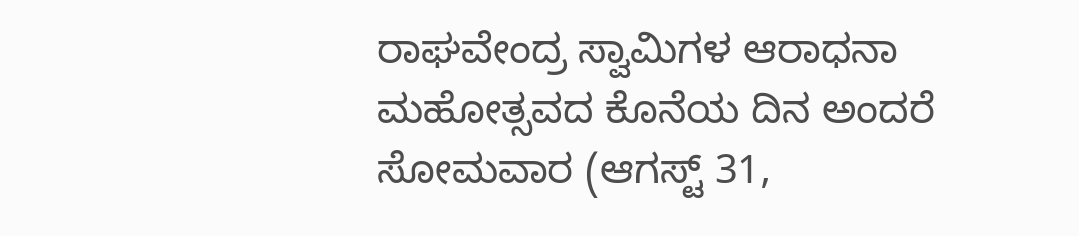ರಾಘವೇಂದ್ರ ಸ್ವಾಮಿಗಳ ಆರಾಧನಾ ಮಹೋತ್ಸವದ ಕೊನೆಯ ದಿನ ಅಂದರೆ ಸೋಮವಾರ (ಆಗಸ್ಟ್ 31,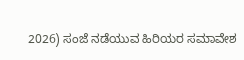2026) ಸಂಜೆ ನಡೆಯುವ ಹಿರಿಯರ ಸಮಾವೇಶ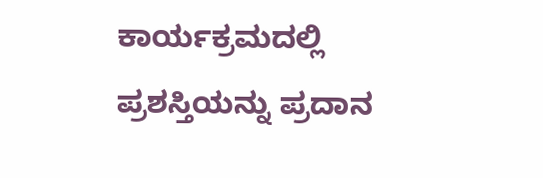ಕಾರ್ಯಕ್ರಮದಲ್ಲಿ ಪ್ರಶಸ್ತಿಯನ್ನು ಪ್ರದಾನ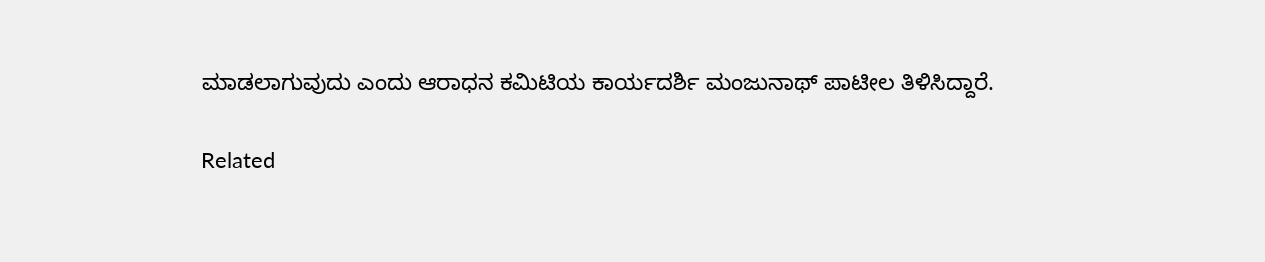ಮಾಡಲಾಗುವುದು ಎಂದು ಆರಾಧನ ಕಮಿಟಿಯ ಕಾರ್ಯದರ್ಶಿ ಮಂಜುನಾಥ್ ಪಾಟೀಲ ತಿಳಿಸಿದ್ದಾರೆ.

Related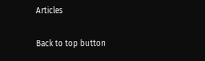Articles

Back to top button